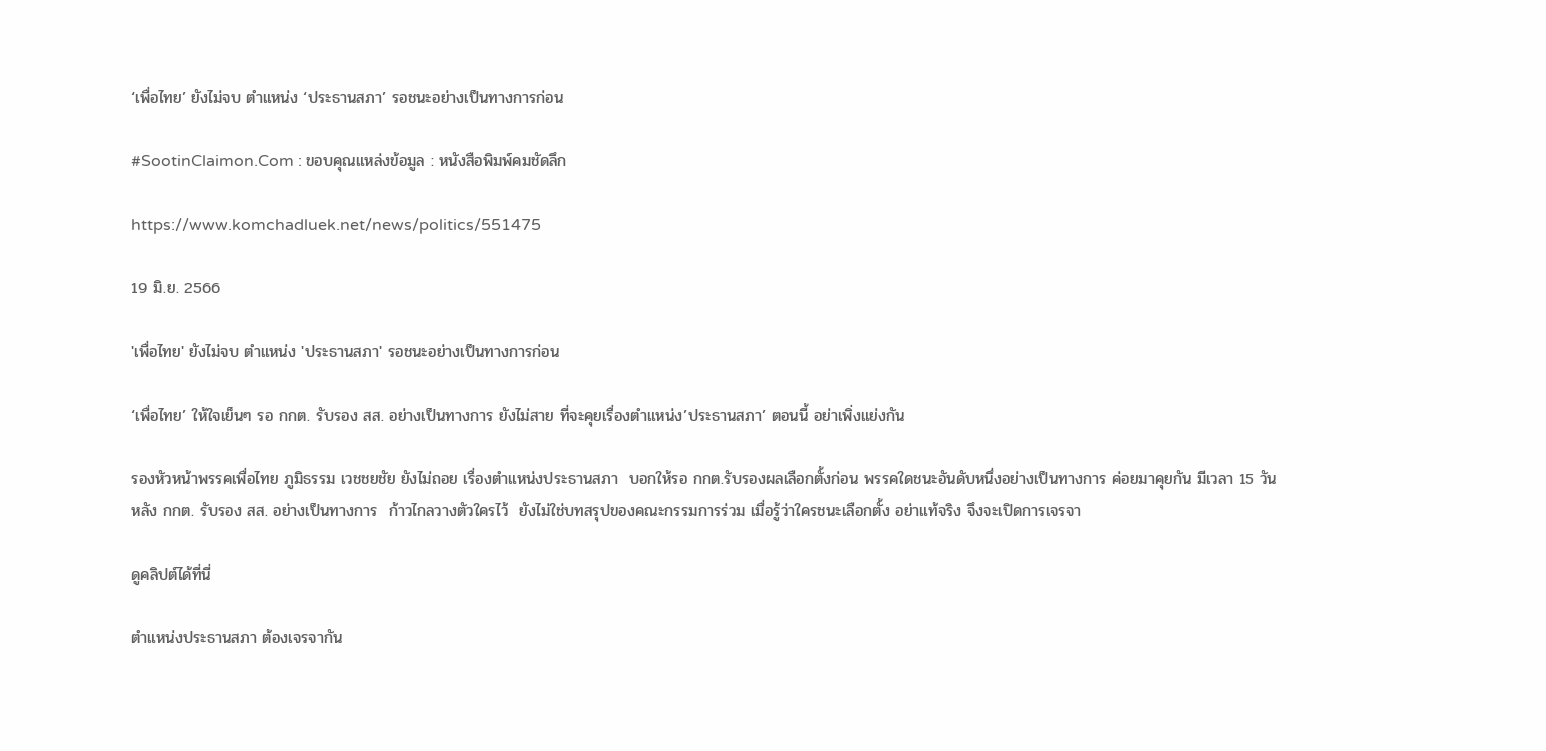‘เพื่อไทย’ ยังไม่จบ ตำแหน่ง ‘ประธานสภา’ รอชนะอย่างเป็นทางการก่อน

#SootinClaimon.Com : ขอบคุณแหล่งข้อมูล : หนังสือพิมพ์คมชัดลึก

https://www.komchadluek.net/news/politics/551475

19 มิ.ย. 2566

'เพื่อไทย' ยังไม่จบ ตำแหน่ง 'ประธานสภา' รอชนะอย่างเป็นทางการก่อน

‘เพื่อไทย’ ให้ใจเย็นๆ รอ กกต. รับรอง สส. อย่างเป็นทางการ ยังไม่สาย ที่จะคุยเรื่องตำแหน่ง’ประธานสภา’ ตอนนี้ อย่าเพิ่งแย่งกัน

รองหัวหน้าพรรคเพื่อไทย ภูมิธรรม เวชชยชัย ยังไม่ถอย เรื่องตำแหน่งประธานสภา  บอกให้รอ กกต.รับรองผลเลือกตั้งก่อน พรรคใดชนะอันดับหนึ่งอย่างเป็นทางการ ค่อยมาคุยกัน มีเวลา 15 วัน
หลัง กกต. รับรอง สส. อย่างเป็นทางการ  ก้าวไกลวางตัวใครไว้  ยังไม่ใช่บทสรุปของคณะกรรมการร่วม เมื่อรู้ว่าใครชนะเลือกตั้ง อย่าแท้จริง จึงจะเปิดการเจรจา

ดูคลิปต์ได้ที่นี่

ตำแหน่งประธานสภา ต้องเจรจากัน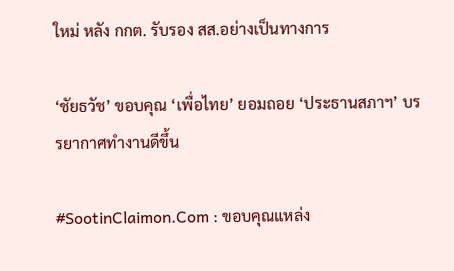ใหม่ หลัง กกต. รับรอง สส.อย่างเป็นทางการ

‘ชัยธวัช’ ขอบคุณ ‘เพื่อไทย’ ยอมถอย ‘ประธานสภาฯ’ บรรยากาศทำงานดีขึ้น

#SootinClaimon.Com : ขอบคุณแหล่ง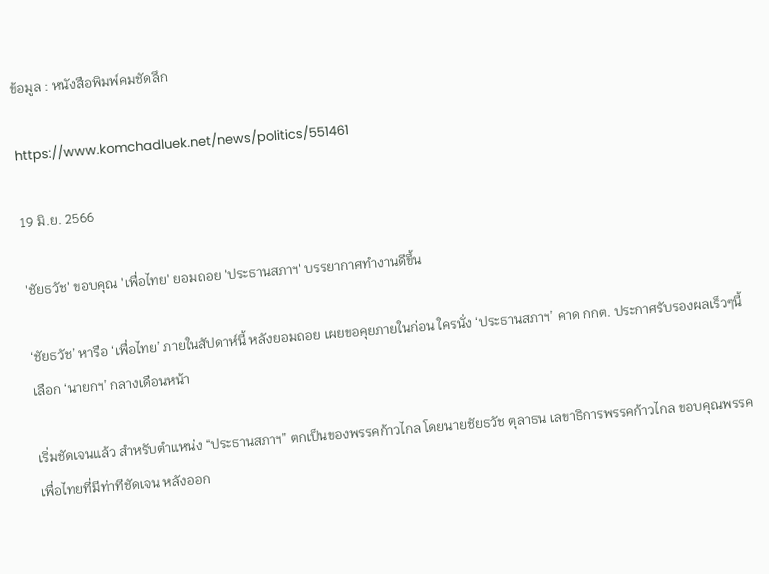ข้อมูล : หนังสือพิมพ์คมชัดลึก

https://www.komchadluek.net/news/politics/551461

19 มิ.ย. 2566

'ชัยธวัช' ขอบคุณ 'เพื่อไทย' ยอมถอย 'ประธานสภาฯ' บรรยากาศทำงานดีขึ้น

‘ชัยธวัช’ หารือ ‘เพื่อไทย’ ภายในสัปดาห์นี้ หลังยอมถอย เผยขอคุยภายในก่อน ใครนั่ง ‘ประธานสภาฯ’ คาด กกต. ประกาศรับรองผลเร็วๆนี้ เลือก ‘นายกฯ’ กลางเดือนหน้า

เริ่มชัดเจนแล้ว สำหรับตำแหน่ง “ประธานสภาฯ” ตกเป็นของพรรคก้าวไกล โดยนายชัยธวัช ตุลาธน เลขาธิการพรรคก้าวไกล ขอบคุณพรรคเพื่อไทยที่มีท่าทีชัดเจน หลังออก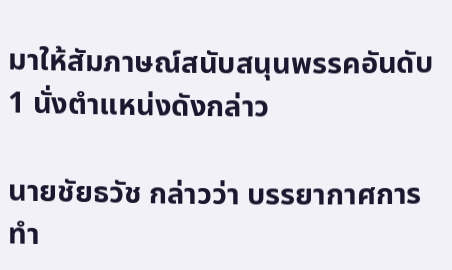มาให้สัมภาษณ์สนับสนุนพรรคอันดับ 1 นั่งตำแหน่งดังกล่าว

นายชัยธวัช กล่าวว่า บรรยากาศการทำ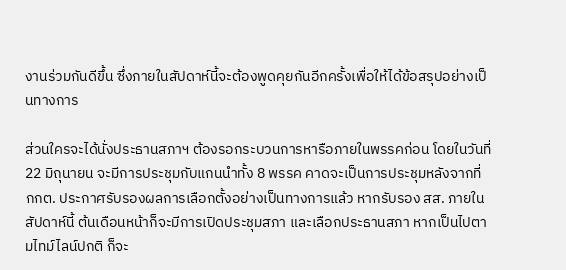งานร่วมกันดีขึ้น ซึ่งภายในสัปดาห์นี้จะต้องพูดคุยกันอีกครั้งเพื่อให้ได้ข้อสรุปอย่างเป็นทางการ

ส่วนใครจะได้นั่งประธานสภาฯ ต้องรอกระบวนการหารือภายในพรรคก่อน โดยในวันที่ 22 มิถุนายน จะมีการประชุมกับแกนนำทั้ง 8 พรรค คาดจะเป็นการประชุมหลังจากที่ กกต. ประกาศรับรองผลการเลือกตั้งอย่างเป็นทางการแล้ว หากรับรอง สส. ภายในสัปดาห์นี้ ต้นเดือนหน้าก็จะมีการเปิดประชุมสภา และเลือกประธานสภา หากเป็นไปตามไทม์ไลน์ปกติ ก็จะ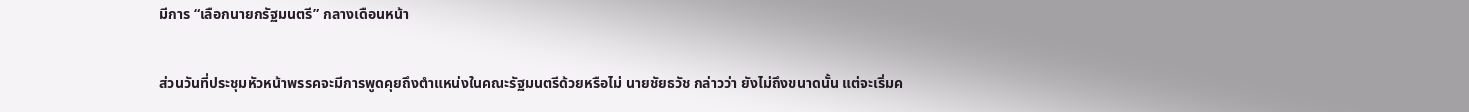มีการ “เลือกนายกรัฐมนตรี” กลางเดือนหน้า

ส่วนวันที่ประชุมหัวหน้าพรรคจะมีการพูดคุยถึงตำแหน่งในคณะรัฐมนตรีด้วยหรือไม่ นายชัยธวัช กล่าวว่า ยังไม่ถึงขนาดนั้น แต่จะเริ่มค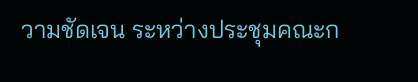วามชัดเจน ระหว่างประชุมคณะก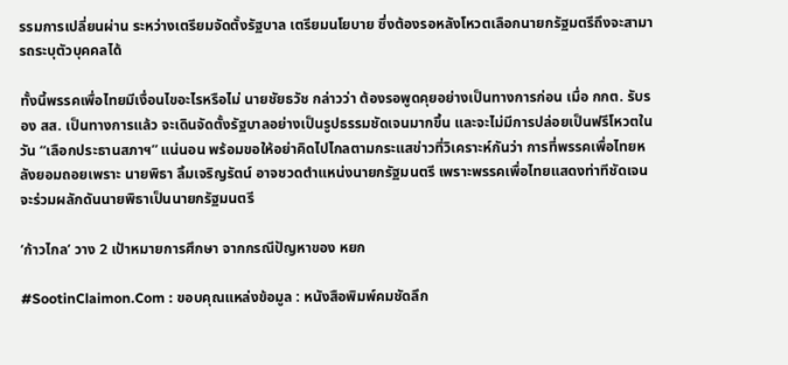รรมการเปลี่ยนผ่าน ระหว่างเตรียมจัดตั้งรัฐบาล เตรียมนโยบาย ซึ่งต้องรอหลังโหวตเลือกนายกรัฐมตรีถึงจะสามารถระบุตัวบุคคลได้

ทั้งนี้พรรคเพื่อไทยมีเงื่อนไขอะไรหรือไม่ นายชัยธวัช กล่าวว่า ต้องรอพูดคุยอย่างเป็นทางการก่อน เมื่อ กกต. รับรอง สส. เป็นทางการแล้ว จะเดินจัดตั้งรัฐบาลอย่างเป็นรูปธรรมชัดเจนมากขึ้น และจะไม่มีการปล่อยเป็นฟรีโหวตในวัน “เลือกประธานสภาฯ” แน่นอน พร้อมขอให้อย่าคิดไปไกลตามกระแสข่าวที่วิเคราะห์กันว่า การที่พรรคเพื่อไทยหลังยอมถอยเพราะ นายพิธา ลิ้มเจริญรัตน์ อาจชวดตำแหน่งนายกรัฐมนตรี เพราะพรรคเพื่อไทยแสดงท่าทีชัดเจน จะร่วมผลักดันนายพิธาเป็นนายกรัฐมนตรี

‘ก้าวไกล’ วาง 2 เป้าหมายการศึกษา จากกรณีปัญหาของ หยก

#SootinClaimon.Com : ขอบคุณแหล่งข้อมูล : หนังสือพิมพ์คมชัดลึก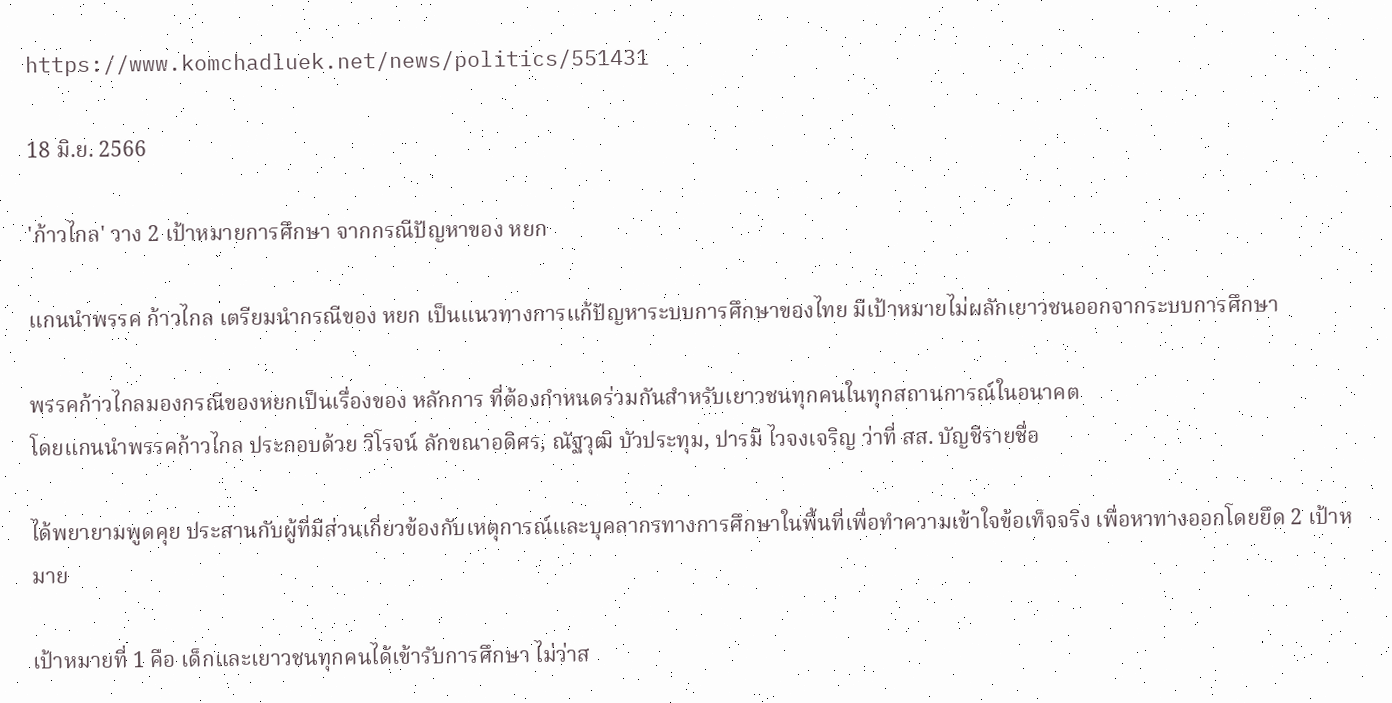https://www.komchadluek.net/news/politics/551431

18 มิ.ย. 2566

'ก้าวไกล' วาง 2 เป้าหมายการศึกษา จากกรณีปัญหาของ หยก

แกนนำพรรค ก้าวไกล เตรียมนำกรณีของ หยก เป็นแนวทางการแก้ปัญหาระบบการศึกษาของไทย มีเป้าหมายไม่ผลักเยาวชนออกจากระบบการศึกษา

พรรคก้าวไกลมองกรณีของหยกเป็นเรื่องของ หลักการ ที่ต้องกำหนดร่วมกันสำหรับเยาวชนทุกคนในทุกสถานการณ์ในอนาคต
โดยแกนนำพรรคก้าวไกล ประกอบด้วย วิโรจน์ ลักขณาอดิศร, ณัฐวุฒิ บัวประทุม, ปารมี ไวจงเจริญ ว่าที่ สส. บัญชีรายชื่อ

ได้พยายามพูดคุย ประสานกับผู้ที่มีส่วนเกี่ยวข้องกับเหตุการณ์และบุคลากรทางการศึกษาในพื้นที่เพื่อทำความเข้าใจข้อเท็จจริง เพื่อหาทางออกโดยยึด 2 เป้าหมาย

เป้าหมายที่ 1 คือ เด็กและเยาวชนทุกคนได้เข้ารับการศึกษา ไม่ว่าส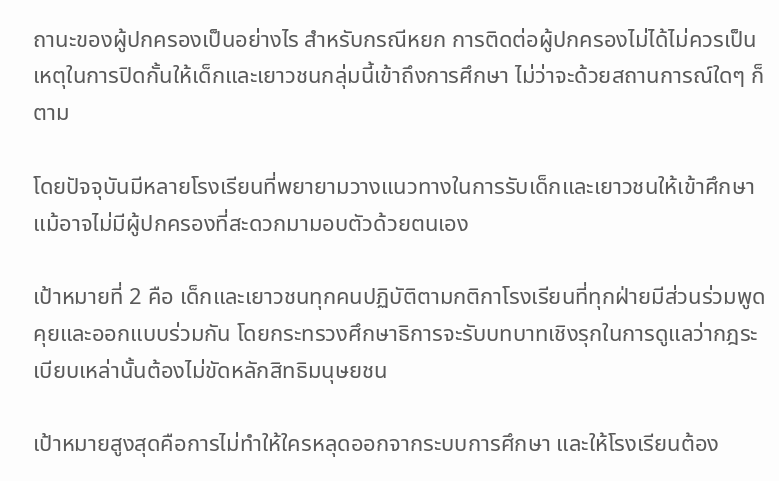ถานะของผู้ปกครองเป็นอย่างไร สำหรับกรณีหยก การติดต่อผู้ปกครองไม่ได้ไม่ควรเป็นเหตุในการปิดกั้นให้เด็กและเยาวชนกลุ่มนี้เข้าถึงการศึกษา ไม่ว่าจะด้วยสถานการณ์ใดๆ ก็ตาม

โดยปัจจุบันมีหลายโรงเรียนที่พยายามวางแนวทางในการรับเด็กและเยาวชนให้เข้าศึกษา แม้อาจไม่มีผู้ปกครองที่สะดวกมามอบตัวด้วยตนเอง

เป้าหมายที่ 2 คือ เด็กและเยาวชนทุกคนปฏิบัติตามกติกาโรงเรียนที่ทุกฝ่ายมีส่วนร่วมพูดคุยและออกแบบร่วมกัน โดยกระทรวงศึกษาธิการจะรับบทบาทเชิงรุกในการดูแลว่ากฎระเบียบเหล่านั้นต้องไม่ขัดหลักสิทธิมนุษยชน

เป้าหมายสูงสุดคือการไม่ทำให้ใครหลุดออกจากระบบการศึกษา และให้โรงเรียนต้อง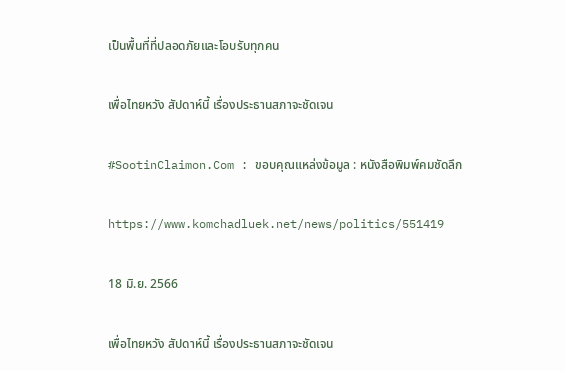เป็นพื้นที่ที่ปลอดภัยและโอบรับทุกคน

เพื่อไทยหวัง สัปดาห์นี้ เรื่องประธานสภาจะชัดเจน

#SootinClaimon.Com : ขอบคุณแหล่งข้อมูล : หนังสือพิมพ์คมชัดลึก

https://www.komchadluek.net/news/politics/551419

18 มิ.ย. 2566

เพื่อไทยหวัง สัปดาห์นี้ เรื่องประธานสภาจะชัดเจน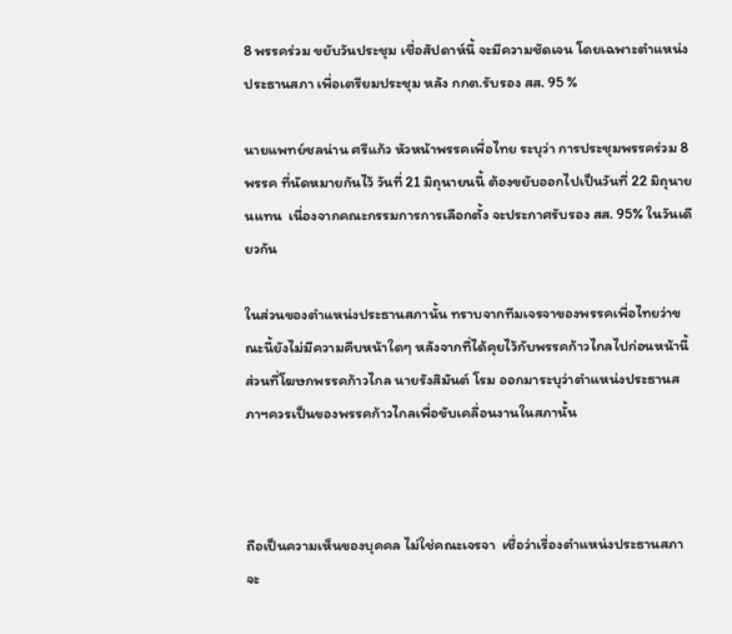8 พรรคร่วม ขยับวันประชุม เชื่อสัปดาห์นี้ จะมีความชัดเจน โดยเฉพาะตำแหน่งประธานสภา เพื่อเตรียมประชุม หลัง กกต.รับรอง สส. 95 %

นายแพทย์ชลน่าน ศรีแก้ว หัวหน้าพรรคเพื่อไทย ระบุว่า การประชุมพรรคร่วม 8  พรรค ที่นัดหมายกันไว้ วันที่ 21 มิถุนายนนี้ ต้องขยับออกไปเป็นวันที่ 22 มิถุนายนแทน  เนื่องจากคณะกรรมการการเลือกตั้ง จะประกาศรับรอง สส. 95% ในวันเดียวกัน

ในส่วนของตำแหน่งประธานสภานั้น ทราบจากทีมเจรจาของพรรคเพื่อไทยว่าขณะนี้ยังไม่มีความคืบหน้าใดๆ หลังจากที่ได้คุยไว้กับพรรคก้าวไกลไปก่อนหน้านี้ ส่วนที่โฆษกพรรคก้าวไกล นายรังสิมันต์ โรม ออกมาระบุว่าตำแหน่งประธานสภาฯควรเป็นของพรรคก้าวไกลเพื่อขับเคลื่อนงานในสภานั้น



ถือเป็นความเห็นของบุคคล ไม่ใช่คณะเจรจา  เชื่อว่าเรื่องตำแหน่งประธานสภา จะ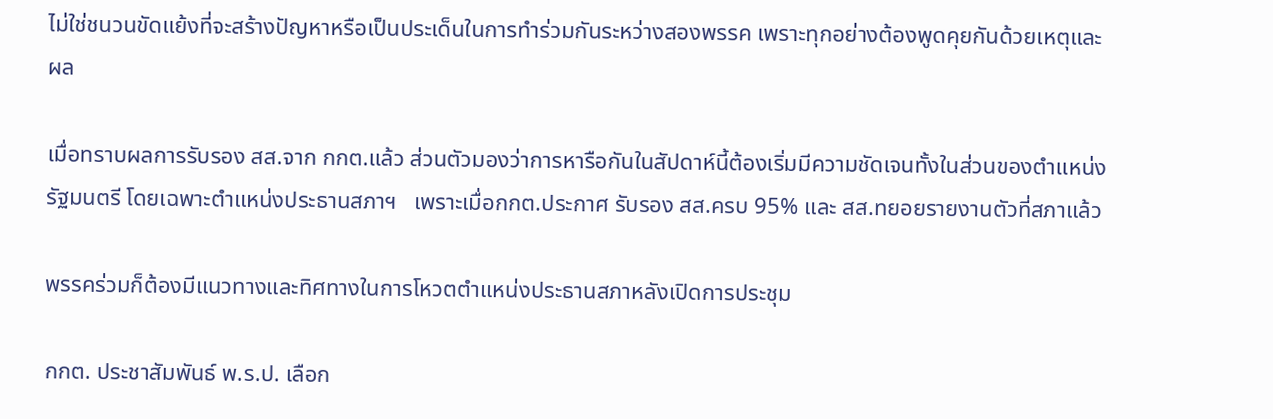ไม่ใช่ชนวนขัดแย้งที่จะสร้างปัญหาหรือเป็นประเด็นในการทำร่วมกันระหว่างสองพรรค เพราะทุกอย่างต้องพูดคุยกันด้วยเหตุและผล

เมื่อทราบผลการรับรอง สส.จาก กกต.แล้ว ส่วนตัวมองว่าการหารือกันในสัปดาห์นี้ต้องเริ่มมีความชัดเจนทั้งในส่วนของตำแหน่งรัฐมนตรี โดยเฉพาะตำแหน่งประธานสภาฯ   เพราะเมื่อกกต.ประกาศ รับรอง สส.ครบ 95% และ สส.ทยอยรายงานตัวที่สภาแล้ว

พรรคร่วมก็ต้องมีแนวทางและทิศทางในการโหวตตำแหน่งประธานสภาหลังเปิดการประชุม

กกต. ประชาสัมพันธ์ พ.ร.ป. เลือก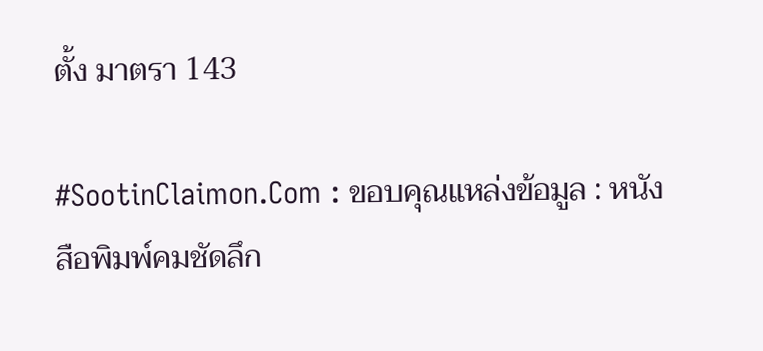ตั้ง มาตรา 143

#SootinClaimon.Com : ขอบคุณแหล่งข้อมูล : หนังสือพิมพ์คมชัดลึก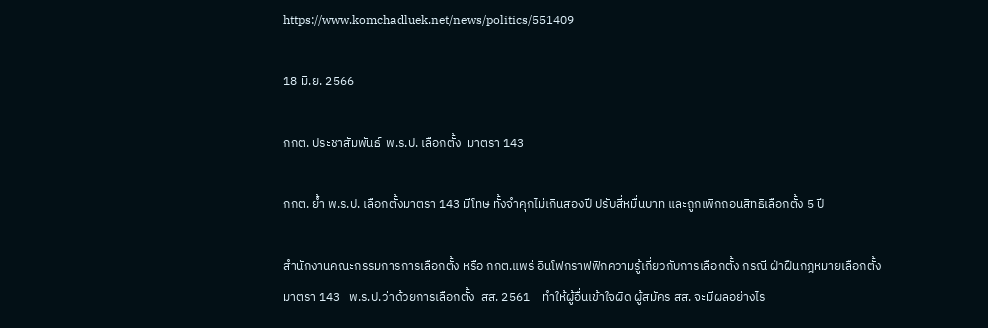https://www.komchadluek.net/news/politics/551409

18 มิ.ย. 2566

กกต. ประชาสัมพันธ์  พ.ร.ป. เลือกตั้ง  มาตรา 143

กกต. ย้ำ พ.ร.ป. เลือกตั้งมาตรา 143 มีโทษ ทั้งจำคุกไม่เกินสองปี ปรับสี่หมื่นบาท และถูกเพิกถอนสิทธิเลือกตั้ง 5 ปี

สำนักงานคณะกรรมการการเลือกตั้ง หรือ กกต.แพร่ อินโฟกราฟฟิกความรู้เกี่ยวกับการเลือกตั้ง กรณี ฝ่าฝืนกฎหมายเลือกตั้งมาตรา 143   พ.ร.ป.ว่าด้วยการเลือกตั้ง  สส. 2561    ทำให้ผู้อื่นเข้าใจผิด ผู้สมัคร สส. จะมีผลอย่างไร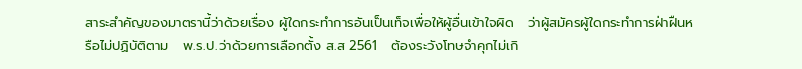สาระสำคัญของมาตรานี้ว่าด้วยเรื่อง ผู้ใดกระทำการอันเป็นเท็จเพื่อให้ผู้อื่นเข้าใจผิด   ว่าผู้สมัครผู้ใดกระทำการฝ่าฝืนหรือไม่ปฏิบัติตาม   พ.ร.ป.ว่าด้วยการเลือกตั้ง ส.ส 2561   ต้องระวังโทษจำคุกไม่เกิ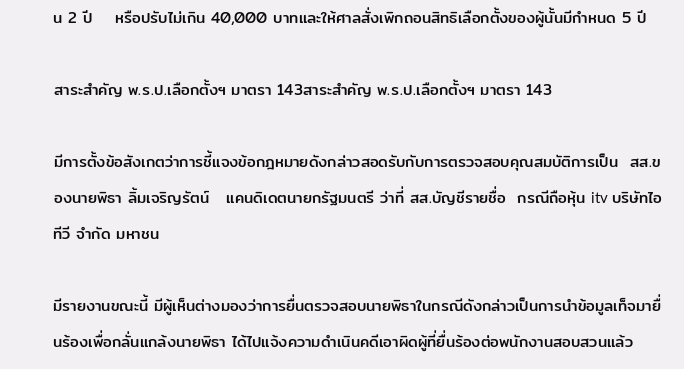น 2 ปี    หรือปรับไม่เกิน 40,000 บาทและให้ศาลสั่งเพิกถอนสิทธิเลือกตั้งของผู้นั้นมีกำหนด 5 ปี

สาระสำคัญ พ.ร.ป.เลือกตั้งฯ มาตรา 143สาระสำคัญ พ.ร.ป.เลือกตั้งฯ มาตรา 143

มีการตั้งข้อสังเกตว่าการชี้แจงข้อกฎหมายดังกล่าวสอดรับกับการตรวจสอบคุณสมบัติการเป็น  สส.ของนายพิธา ลิ้มเจริญรัตน์   แคนดิเดตนายกรัฐมนตรี ว่าที่ สส.บัญชีรายชื่อ  กรณีถือหุ้น itv บริษัทไอทีวี จำกัด มหาชน

มีรายงานขณะนี้ มีผู้เห็นต่างมองว่าการยื่นตรวจสอบนายพิธาในกรณีดังกล่าวเป็นการนำข้อมูลเท็จมายื่นร้องเพื่อกลั่นแกล้งนายพิธา ได้ไปแจ้งความดำเนินคดีเอาผิดผู้ที่ยื่นร้องต่อพนักงานสอบสวนแล้ว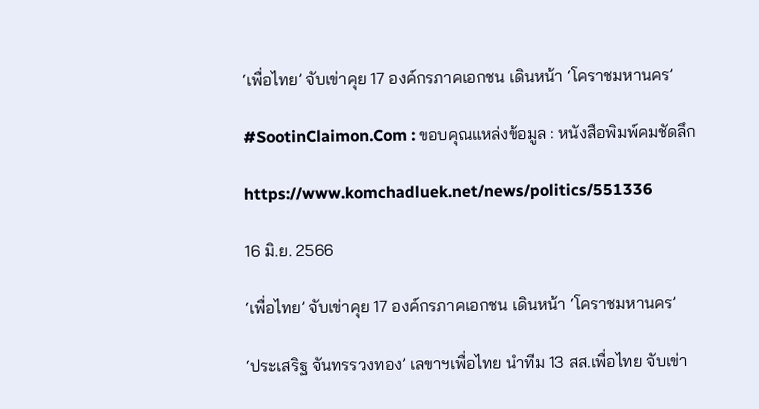‘เพื่อไทย’ จับเข่าคุย 17 องค์กรภาคเอกชน เดินหน้า ‘โคราชมหานคร’

#SootinClaimon.Com : ขอบคุณแหล่งข้อมูล : หนังสือพิมพ์คมชัดลึก

https://www.komchadluek.net/news/politics/551336

16 มิ.ย. 2566

‘เพื่อไทย’ จับเข่าคุย 17 องค์กรภาคเอกชน เดินหน้า ‘โคราชมหานคร’

‘ประเสริฐ จันทรรวงทอง’ เลขาฯเพื่อไทย นำทีม 13 สส.เพื่อไทย จับเข่า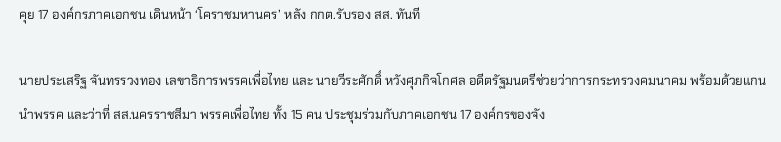คุย 17 องค์กรภาคเอกชน เดินหน้า ‘โคราชมหานคร’ หลัง กกต.รับรอง สส. ทันที

นายประเสริฐ จันทรรวงทอง เลขาธิการพรรคเพื่อไทย และ นายวีระศักดิ์ หวังศุภกิจโกศล อดีตรัฐมนตรีช่วยว่าการกระทรวงคมนาคม พร้อมด้วยแกนนำพรรค และว่าที่ สส.นครราชสีมา พรรคเพื่อไทย ทั้ง 15 คน ประชุมร่วมกับภาคเอกชน 17 องค์กรของจัง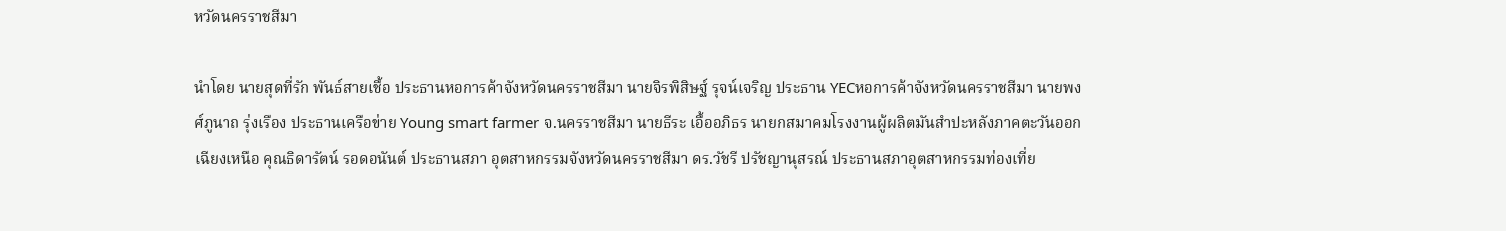หวัดนครราชสีมา

นำโดย นายสุดที่รัก พันธ์สายเชื้อ ประธานหอการค้าจังหวัดนครราชสีมา นายจิรพิสิษฐ์ รุจน์เจริญ ประธาน YECหอการค้าจังหวัดนครราชสีมา นายพงศ์ภูนาถ รุ่งเรือง ประธานเครือข่าย Young smart farmer จ.นครราชสีมา นายธีระ เอื้ออภิธร นายกสมาคมโรงงานผู้ผลิตมันสำปะหลังภาคตะวันออกเฉียงเหนือ คุณธิดารัตน์ รอดอนันต์ ประธานสภา อุตสาหกรรมจังหวัดนครราชสีมา ดร.วัชรี ปรัชญานุสรณ์ ประธานสภาอุตสาหกรรมท่องเที่ย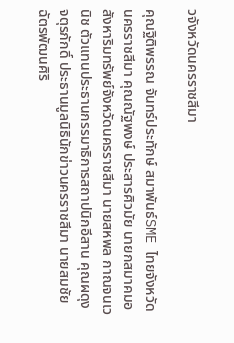วจังหวัดนครราชสีมา

คุณฐิติพรรณ จันทร์ประทักษ์ สมาพันธ์SME ไทยจังหวัดนครราชสีมา คุณณัฐพงษ์ ประสารศิวมัย นายกสมาคมอสังหาริมทรัพย์จังหวัดนครราชสีมา นายสหพล กาณจนเวนิช ตัวแทนประธานกรรมาธิการสถาปนิกอีสาน คุณผดุง จตุรภักดิ์ ประธานมูลนิธินักข่าวนครราชสีมา นายสมชัย ฉัตรพัฒนศิริ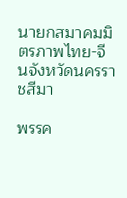นายกสมาคมมิตรภาพไทย-จีนจังหวัดนครราชสีมา

พรรค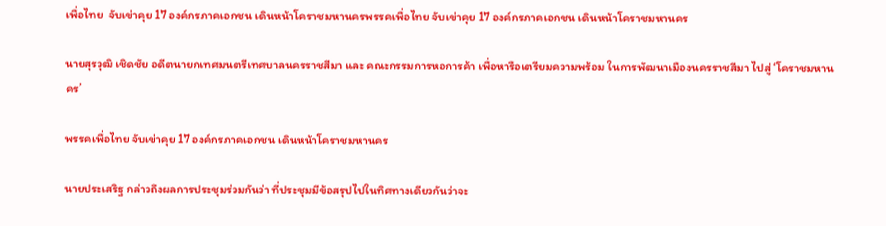เพื่อไทย  จับเข่าคุย 17 องค์กรภาคเอกชน เดินหน้าโคราชมหานครพรรคเพื่อไทย จับเข่าคุย 17 องค์กรภาคเอกชน เดินหน้าโคราชมหานคร

นายสุรวุฒิ เชิดชัย อดีตนายกเทศมนตรีเทศบาลนครราชสีมา และ คณะกรรมการหอการค้า เพื่อหารือเตรียมความพร้อม ในการพัฒนาเมืองนครราชสีมา ไปสู่ ‘โคราชมหานคร’

พรรคเพื่อไทย จับเข่าคุย 17 องค์กรภาคเอกชน เดินหน้าโคราชมหานคร

นายประเสริฐ กล่าวถึงผลการประชุมร่วมกันว่า ที่ประชุมมีข้อสรุปไปในทิศทางเดียวกันว่าจะ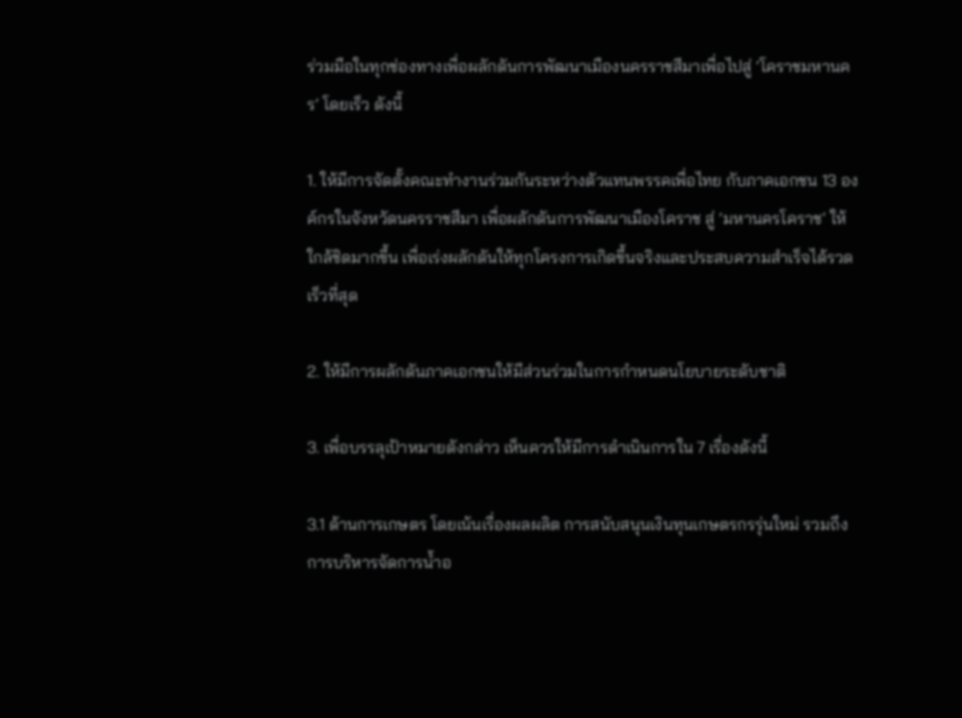ร่วมมือในทุกช่องทางเพื่อผลักดันการพัฒนาเมืองนครราชสีมาเพื่อไปสู่ ‘โคราชมหานคร’ โดยเร็ว ดังนี้

1. ให้มีการจัดตั้งคณะทำงานร่วมกันระหว่างตัวแทนพรรคเพื่อไทย กับภาคเอกชน 13 องค์กรในจังหวัดนครราชสีมา เพื่อผลักดันการพัฒนาเมืองโคราช สู่ ‘มหานครโคราช’ ให้ใกล้ชิดมากขึ้น เพื่อเร่งผลักดันให้ทุกโครงการเกิดขึ้นจริงและประสบความสำเร็จได้รวดเร็วที่สุด

2. ให้มีการผลักดันภาคเอกชนให้มีส่วนร่วมในการกำหนดนโยบายระดับชาติ

3. เพื่อบรรลุเป้าหมายดังกล่าว เห็นควรให้มีการดำเนินการใน 7 เรื่องดังนี้

3.1 ด้านการเกษตร โดยเน้นเรื่องผลผลิต การสนับสนุนเงินทุนเกษตรกรรุ่นใหม่ รวมถึงการบริหารจัดการน้ำอ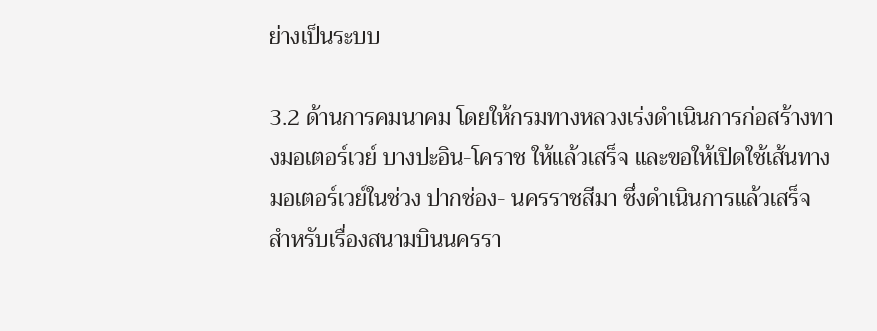ย่างเป็นระบบ

3.2 ด้านการคมนาคม โดยให้กรมทางหลวงเร่งดำเนินการก่อสร้างทางมอเตอร์เวย์ บางปะอิน-โคราช ให้แล้วเสร็จ และขอให้เปิดใช้เส้นทางมอเตอร์เวย์ในช่วง ปากช่อง- นครราชสีมา ซึ่งดำเนินการแล้วเสร็จ สำหรับเรื่องสนามบินนครรา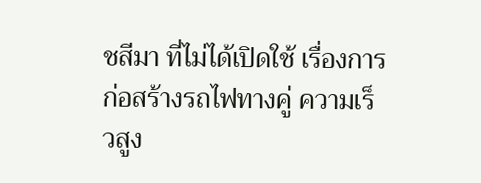ชสีมา ที่ไม่ได้เปิดใช้ เรื่องการก่อสร้างรถไฟทางคู่ ความเร็วสูง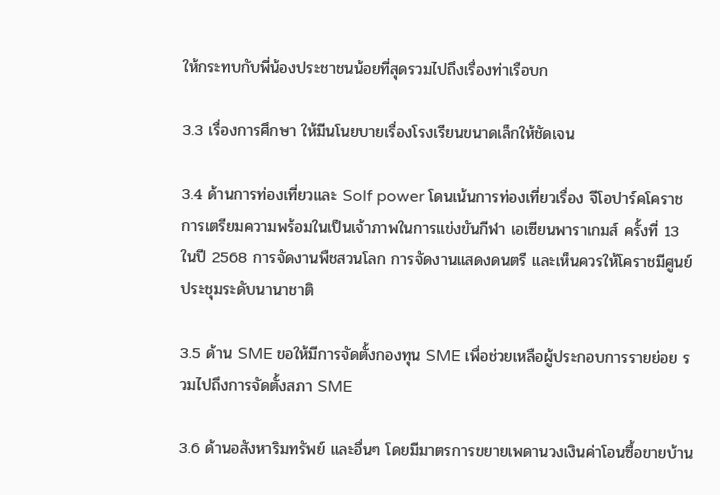ให้กระทบกับพี่น้องประชาชนน้อยที่สุดรวมไปถึงเรื่องท่าเรือบก

3.3 เรื่องการศึกษา ให้มีนโนยบายเรื่องโรงเรียนขนาดเล็กให้ชัดเจน

3.4 ด้านการท่องเที่ยวและ Solf power โดนเน้นการท่องเที่ยวเรื่อง จีโอปาร์คโคราช การเตรียมความพร้อมในเป็นเจ้าภาพในการแข่งขันกีฬา เอเซียนพาราเกมส์ ครั้งที่ 13 ในปี 2568 การจัดงานพืชสวนโลก การจัดงานแสดงดนตรี และเห็นควรให้โคราชมีศูนย์ประชุมระดับนานาชาติ

3.5 ด้าน SME ขอให้มีการจัดตั้งกองทุน SME เพื่อช่วยเหลือผู้ประกอบการรายย่อย รวมไปถึงการจัดตั้งสภา SME

3.6 ด้านอสังหาริมทรัพย์ และอื่นๆ โดยมีมาตรการขยายเพดานวงเงินค่าโอนซื้อขายบ้าน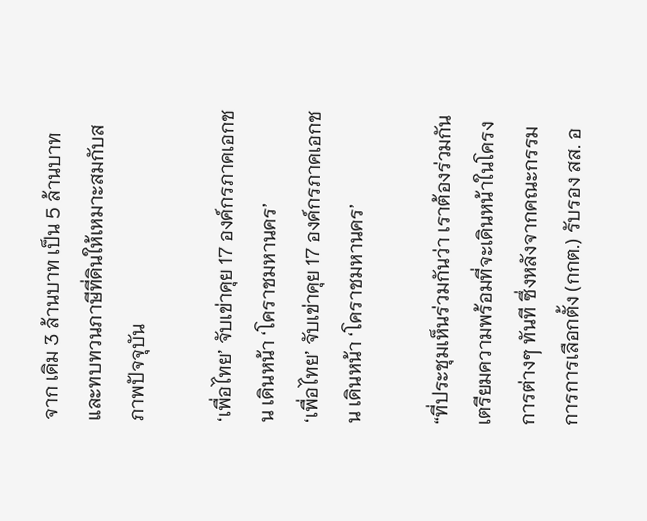จาก เดิม 3 ล้านบาท เป็น 5 ล้านบาท และทบทวนภาษีที่ดินให้เหมาะสมกับสภาพปัจจุบัน

‘เพื่อไทย’ จับเข่าคุย 17 องค์กรภาคเอกชน เดินหน้า ‘โคราชมหานคร’
‘เพื่อไทย’ จับเข่าคุย 17 องค์กรภาคเอกชน เดินหน้า ‘โคราชมหานคร’

“ที่ประชุมเห็นร่วมกันว่า เราต้องร่วมกันเตรียมความพร้อมที่จะเดินหน้าในโครงการต่างๆ ทันที ซึ่งหลังจากคณะกรรมการการเลือกตั้ง (กกต.) รับรอง สส. อ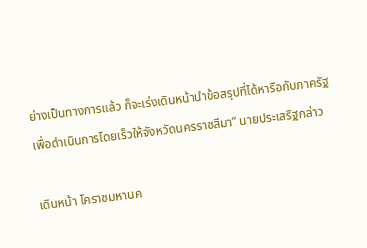ย่างเป็นทางการแล้ว ก็จะเร่งเดินหน้านำข้อสรุปที่ได้หารือกับภาครัฐ เพื่อดำเนินการโดยเร็วให้จังหวัดนครราชสีมา” นายประเสริฐกล่าว

เดินหน้า โคราชมหานค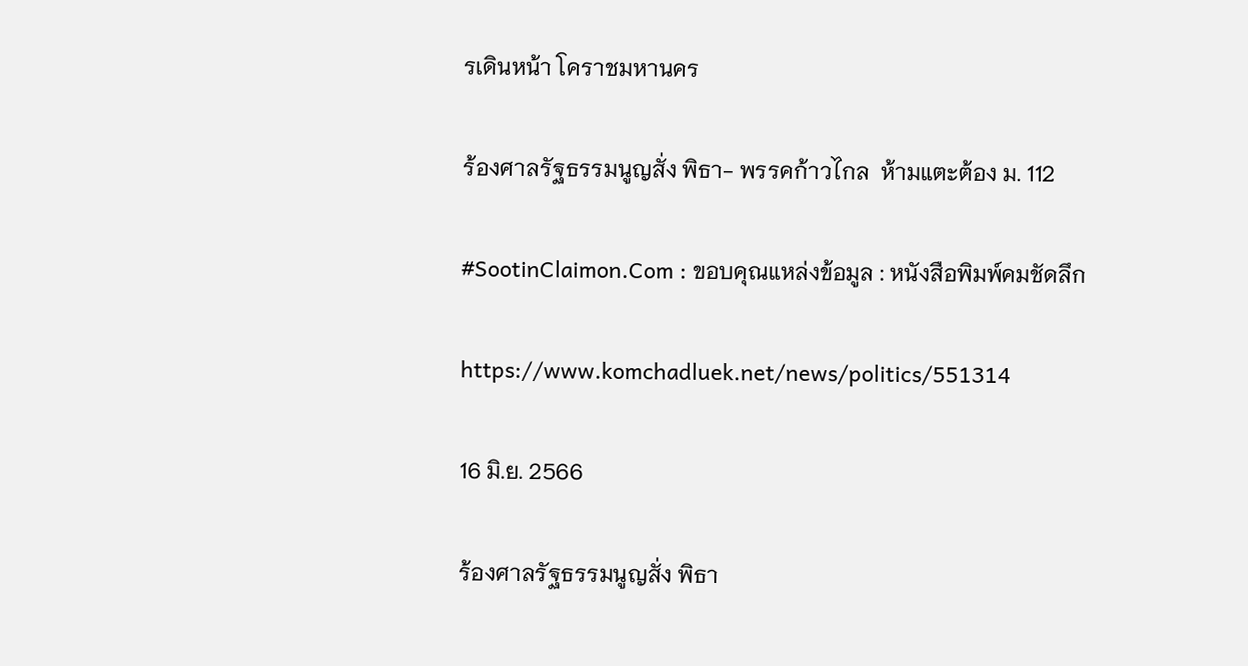รเดินหน้า โคราชมหานคร

ร้องศาลรัฐธรรมนูญสั่ง พิธา- พรรคก้าวไกล  ห้ามแตะต้อง ม. 112

#SootinClaimon.Com : ขอบคุณแหล่งข้อมูล : หนังสือพิมพ์คมชัดลึก

https://www.komchadluek.net/news/politics/551314

16 มิ.ย. 2566

ร้องศาลรัฐธรรมนูญสั่ง พิธา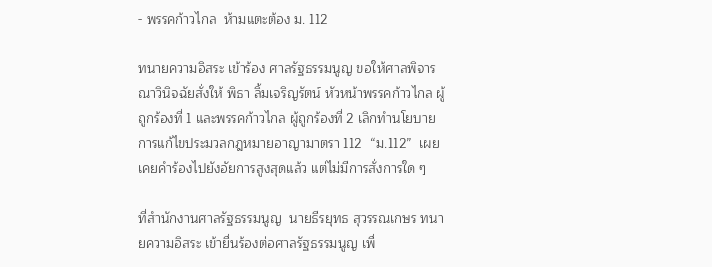- พรรคก้าวไกล  ห้ามแตะต้อง ม. 112

ทนายความอิสระ เข้าร้อง ศาลรัฐธรรมนูญ ขอให้ศาลพิจารณาวินิจฉัยสั่งให้ พิธา ลิ้มเจริญรัตน์ หัวหน้าพรรคก้าวไกล ผู้ถูกร้องที่ 1 และพรรคก้าวไกล ผู้ถูกร้องที่ 2 เลิกทำนโยบายการแก้ไขประมวลกฎหมายอาญามาตรา 112  “ม.112”  เผยเคยคำร้องไปยังอัยการสูงสุดแล้ว แต่ไม่มีการสั่งการใด ๆ

ที่สำนักงานศาลรัฐธรรมนูญ  นายธีรยุทธ สุวรรณเกษร ทนายความอิสระ เข้ายื่นร้องต่อศาลรัฐธรรมนูญ เพื่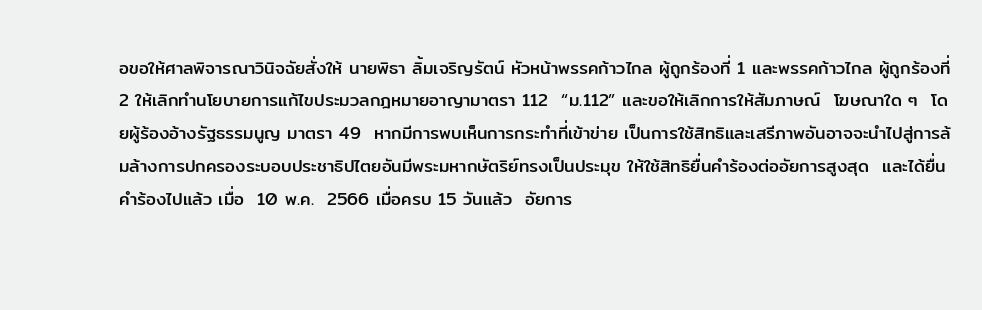อขอให้ศาลพิจารณาวินิจฉัยสั่งให้ นายพิธา ลิ้มเจริญรัตน์ หัวหน้าพรรคก้าวไกล ผู้ถูกร้องที่ 1 และพรรคก้าวไกล ผู้ถูกร้องที่ 2 ให้เลิกทำนโยบายการแก้ไขประมวลกฎหมายอาญามาตรา 112  “ม.112” และขอให้เลิกการให้สัมภาษณ์  โฆษณาใด ๆ  โดยผู้ร้องอ้างรัฐธรรมนูญ มาตรา 49  หากมีการพบเห็นการกระทำที่เข้าข่าย เป็นการใช้สิทธิและเสรีภาพอันอาจจะนำไปสู่การล้มล้างการปกครองระบอบประชาธิปไตยอันมีพระมหากษัตริย์ทรงเป็นประมุข ให้ใช้สิทธิยื่นคำร้องต่ออัยการสูงสุด  และได้ยื่นคำร้องไปแล้ว เมื่อ  10 พ.ค.  2566 เมื่อครบ 15 วันแล้ว  อัยการ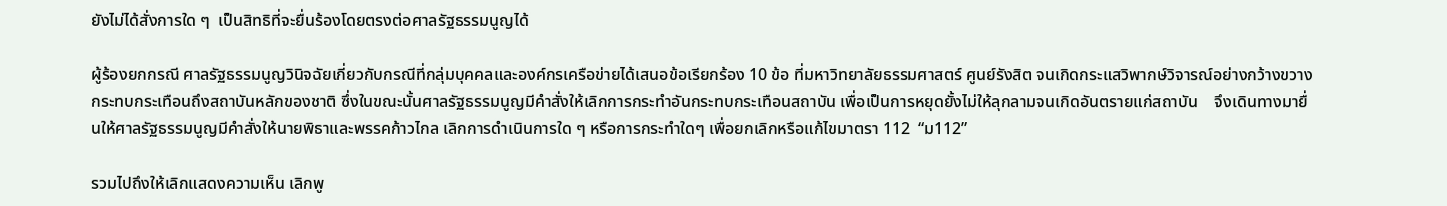ยังไม่ได้สั่งการใด ๆ  เป็นสิทธิที่จะยื่นร้องโดยตรงต่อศาลรัฐธรรมนูญได้

ผู้ร้องยกกรณี ศาลรัฐธรรมนูญวินิจฉัยเกี่ยวกับกรณีที่กลุ่มบุคคลและองค์กรเครือข่ายได้เสนอข้อเรียกร้อง 10 ข้อ ที่มหาวิทยาลัยธรรมศาสตร์ ศูนย์รังสิต จนเกิดกระแสวิพากษ์วิจารณ์อย่างกว้างขวางกระทบกระเทือนถึงสถาบันหลักของชาติ ซึ่งในขณะนั้นศาลรัฐธรรมนูญมีคำสั่งให้เลิกการกระทำอันกระทบกระเทือนสถาบัน เพื่อเป็นการหยุดยั้งไม่ให้ลุกลามจนเกิดอันตรายแก่สถาบัน    จึงเดินทางมายื่นให้ศาลรัฐธรรมนูญมีคำสั่งให้นายพิธาและพรรคก้าวไกล เลิกการดำเนินการใด ๆ หรือการกระทำใดๆ เพื่อยกเลิกหรือแก้ไขมาตรา 112  “ม112”

รวมไปถึงให้เลิกแสดงความเห็น เลิกพู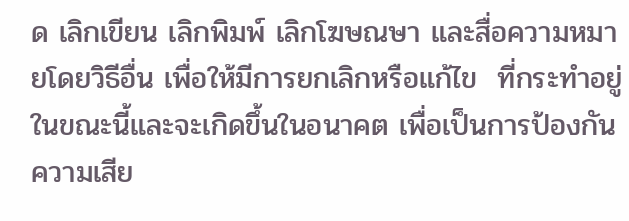ด เลิกเขียน เลิกพิมพ์ เลิกโฆษณษา และสื่อความหมายโดยวิธีอื่น เพื่อให้มีการยกเลิกหรือแก้ไข  ที่กระทำอยู่ในขณะนี้และจะเกิดขึ้นในอนาคต เพื่อเป็นการป้องกันความเสีย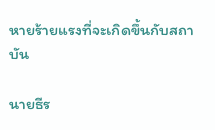หายร้ายแรงที่จะเกิดขึ้นกับสถาบัน

นายธีร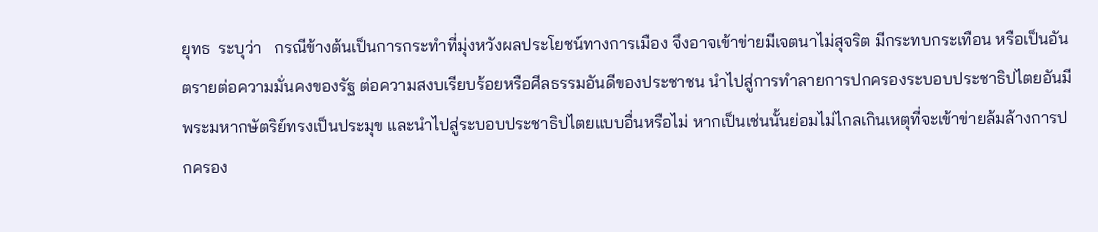ยุทธ  ระบุว่า   กรณีข้างต้นเป็นการกระทำที่มุ่งหวังผลประโยชน์ทางการเมือง จึงอาจเข้าข่ายมีเจตนาไม่สุจริต มีกระทบกระเทือน หรือเป็นอันตรายต่อความมั่นคงของรัฐ ต่อความสงบเรียบร้อยหรือศีลธรรมอันดีของประชาชน นำไปสู่การทำลายการปกครองระบอบประชาธิปไตยอันมีพระมหากษัตริย์ทรงเป็นประมุข และนำไปสู่ระบอบประชาธิปไตยแบบอื่นหรือไม่ หากเป็นเช่นนั้นย่อมไม่ไกลเกินเหตุที่จะเข้าข่ายล้มล้างการปกครอง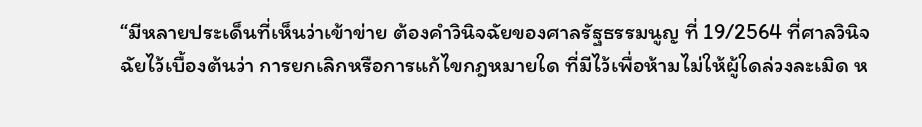“มีหลายประเด็นที่เห็นว่าเข้าข่าย ต้องคำวินิจฉัยของศาลรัฐธรรมนูญ ที่ 19/2564 ที่ศาลวินิจฉัยไว้เบื้องต้นว่า การยกเลิกหรือการแก้ไขกฎหมายใด ที่มีไว้เพื่อห้ามไม่ให้ผู้ใดล่วงละเมิด ห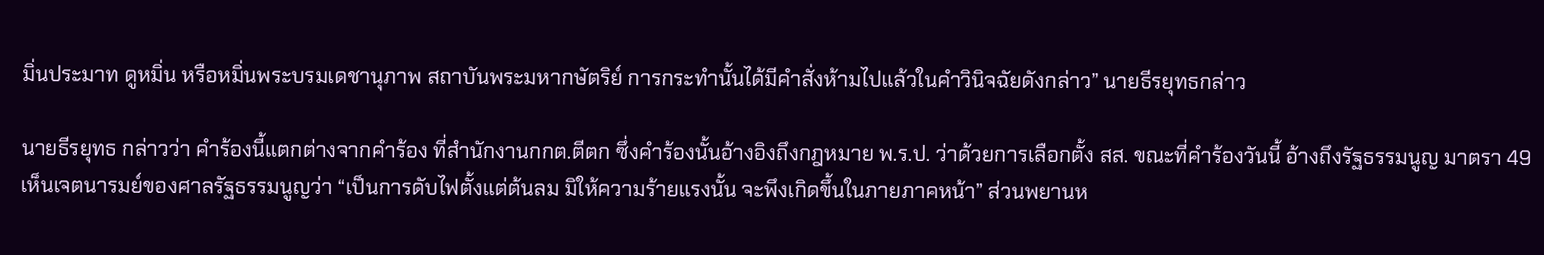มิ่นประมาท ดูหมิ่น หรือหมิ่นพระบรมเดชานุภาพ สถาบันพระมหากษัตริย์ การกระทำนั้นได้มีคำสั่งห้ามไปแล้วในคำวินิจฉัยดังกล่าว” นายธีรยุทธกล่าว

นายธีรยุทธ กล่าวว่า คำร้องนี้แตกต่างจากคำร้อง ที่สำนักงานกกต.ตีตก ซึ่งคำร้องนั้นอ้างอิงถึงกฎหมาย พ.ร.ป. ว่าด้วยการเลือกตั้ง สส. ขณะที่คำร้องวันนี้ อ้างถึงรัฐธรรมนูญ มาตรา 49 เห็นเจตนารมย์ของศาลรัฐธรรมนูญว่า “เป็นการดับไฟตั้งแต่ต้นลม มิให้ความร้ายแรงนั้น จะพึงเกิดขึ้นในภายภาคหน้า” ส่วนพยานห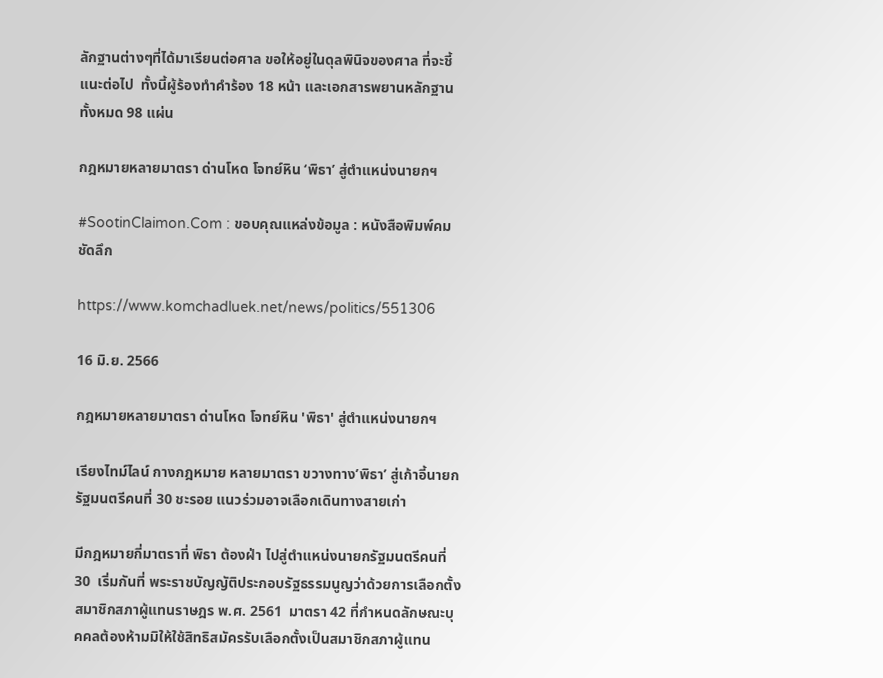ลักฐานต่างๆที่ได้มาเรียนต่อศาล ขอให้อยู่ในดุลพินิจของศาล ที่จะชี้แนะต่อไป  ทั้งนี้ผู้ร้องทำคำร้อง 18 หน้า และเอกสารพยานหลักฐานทั้งหมด 98 แผ่น

กฎหมายหลายมาตรา ด่านโหด โจทย์หิน ‘พิธา’ สู่ตำแหน่งนายกฯ

#SootinClaimon.Com : ขอบคุณแหล่งข้อมูล : หนังสือพิมพ์คมชัดลึก

https://www.komchadluek.net/news/politics/551306

16 มิ.ย. 2566

กฎหมายหลายมาตรา ด่านโหด โจทย์หิน 'พิธา' สู่ตำแหน่งนายกฯ

เรียงไทม์ไลน์ กางกฎหมาย หลายมาตรา ขวางทาง’พิธา’ สู่เก้าอี้นายกรัฐมนตรีคนที่ 30 ชะรอย แนวร่วมอาจเลือกเดินทางสายเก่า

มีกฎหมายกี่มาตราที่ พิธา ต้องฝ่า ไปสู่ตำแหน่งนายกรัฐมนตรีคนที่ 30  เริ่มกันที่ พระราชบัญญัติประกอบรัฐธรรมนูญว่าด้วยการเลือกตั้งสมาชิกสภาผู้แทนราษฎร พ.ศ. 2561  มาตรา 42 ที่กำหนดลักษณะบุคคลต้องห้ามมิให้ใช้สิทธิสมัครรับเลือกตั้งเป็นสมาชิกสภาผู้แทน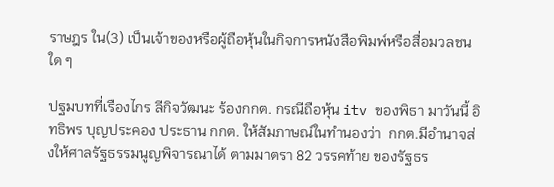ราษฎร ใน(3) เป็นเจ้าของหรือผู้ถือหุ้นในกิจการหนังสือพิมพ์หรือสื่อมวลชนใด ๆ

ปฐมบทที่เรืองไกร ลีกิจวัฒนะ ร้องกกต. กรณีถือหุ้น itv ของพิธา มาวันนี้ อิทธิพร บุญประคอง ประธาน กกต. ให้สัมภาษณ์ในทำนองว่า  กกต.มีอำนาจส่งให้ศาลรัฐธรรมนูญพิจารณาได้ ตามมาตรา 82 วรรคท้าย ของรัฐธร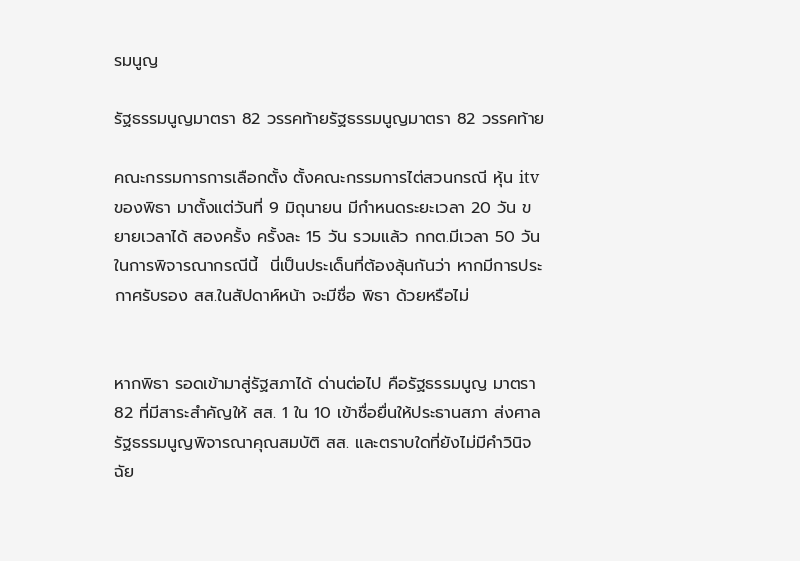รมนูญ

รัฐธรรมนูญมาตรา 82 วรรคท้ายรัฐธรรมนูญมาตรา 82 วรรคท้าย

คณะกรรมการการเลือกตั้ง ตั้งคณะกรรมการไต่สวนกรณี หุ้น itv ของพิธา มาตั้งแต่วันที่ 9 มิถุนายน มีกำหนดระยะเวลา 20 วัน ขยายเวลาได้ สองครั้ง ครั้งละ 15 วัน รวมแล้ว กกต.มีเวลา 50 วัน ในการพิจารณากรณีนี้  นี่เป็นประเด็นที่ต้องลุ้นกันว่า หากมีการประกาศรับรอง สส.ในสัปดาห์หน้า จะมีชื่อ พิธา ด้วยหรือไม่


หากพิธา รอดเข้ามาสู่รัฐสภาได้ ด่านต่อไป คือรัฐธรรมนูญ มาตรา 82 ที่มีสาระสำคัญให้ สส. 1 ใน 10 เข้าชื่อยื่นให้ประธานสภา ส่งศาลรัฐธรรมนูญพิจารณาคุณสมบัติ สส. และตราบใดที่ยังไม่มีคำวินิจฉัย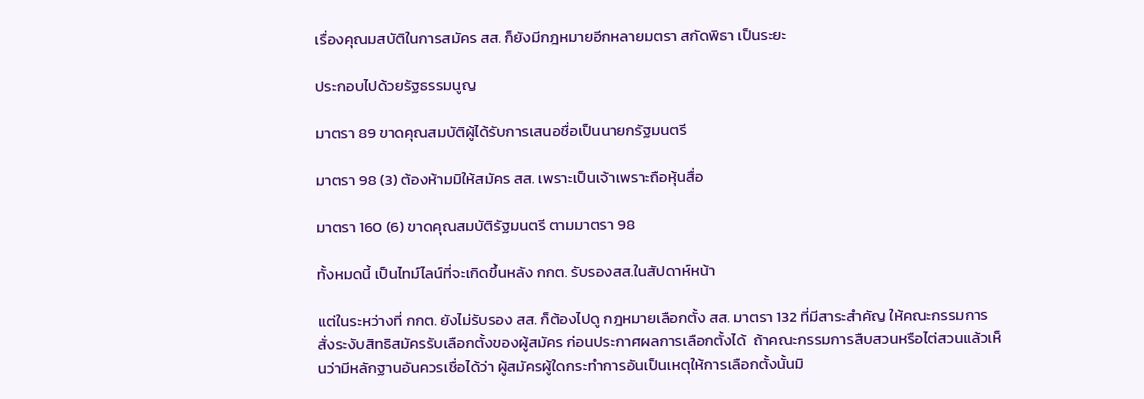เรื่องคุณมสบัติในการสมัคร สส. ก็ยังมีกฎหมายอีกหลายมตรา สกัดพิธา เป็นระยะ

ประกอบไปด้วยรัฐธรรมนูญ

มาตรา 89 ขาดคุณสมบัติผู้ได้รับการเสนอชื่อเป็นนายกรัฐมนตรี

มาตรา 98 (3) ต้องห้ามมิให้สมัคร สส. เพราะเป็นเจ้าเพราะถือหุ้นสื่อ

มาตรา 160 (6) ขาดคุณสมบัติรัฐมนตรี ตามมาตรา 98

ทั้งหมดนี้ เป็นไทม์ไลน์ที่จะเกิดขึ้นหลัง กกต. รับรองสส.ในสัปดาห์หน้า

แต่ในระหว่างที่ กกต. ยังไม่รับรอง สส. ก็ต้องไปดู กฎหมายเลือกตั้ง สส. มาตรา 132 ที่มีสาระสำคัญ ให้คณะกรรมการสั่งระงับสิทธิสมัครรับเลือกตั้งของผู้สมัคร ก่อนประกาศผลการเลือกตั้งได้  ถ้าคณะกรรมการสืบสวนหรือไต่สวนแล้วเห็นว่ามีหลักฐานอันควรเชื่อได้ว่า ผู้สมัครผู้ใดกระทําการอันเป็นเหตุให้การเลือกตั้งนั้นมิ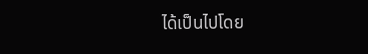ได้เป็นไปโดย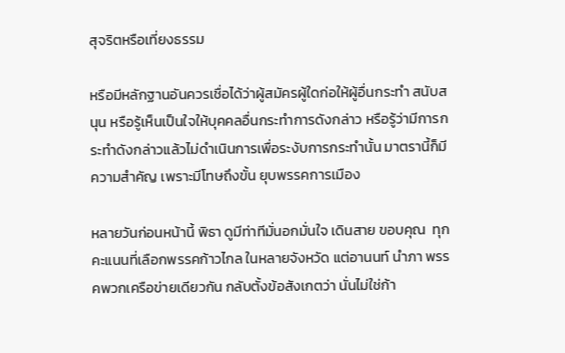สุจริตหรือเที่ยงธรรม

หรือมีหลักฐานอันควรเชื่อได้ว่าผู้สมัครผู้ใดก่อให้ผู้อื่นกระทํา สนับสนุน หรือรู้เห็นเป็นใจให้บุคคลอื่นกระทําการดังกล่าว หรือรู้ว่ามีการกระทําดังกล่าวแล้วไม่ดําเนินการเพื่อระงับการกระทํานั้น มาตรานี้ก็มีความสำคัญ เพราะมีโทษถึงขั้น ยุบพรรคการเมือง

หลายวันก่อนหน้านี้ พิธา ดูมีท่าทีมั่นอกมั่นใจ เดินสาย ขอบคุณ  ทุกคะแนนที่เลือกพรรคก้าวไกล ในหลายจังหวัด แต่อานนท์ นำภา พรรคพวกเครือข่ายเดียวกัน กลับตั้งข้อสังเกตว่า นั่นไม่ใช่ก้า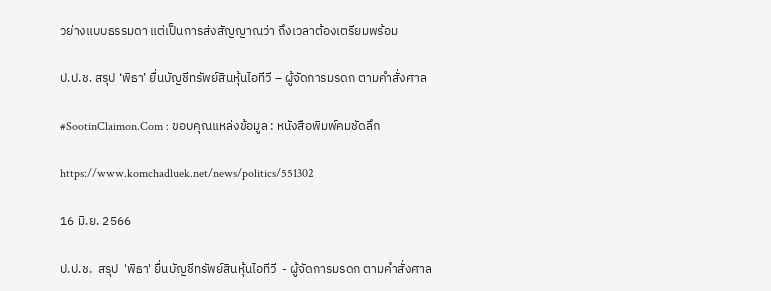วย่างแบบธรรมดา แต่เป็นการส่งสัญญาณว่า ถึงเวลาต้องเตรียมพร้อม

ป.ป.ช. สรุป ‘พิธา’ ยื่นบัญชีทรัพย์สินหุ้นไอทีวี – ผู้จัดการมรดก ตามคำสั่งศาล

#SootinClaimon.Com : ขอบคุณแหล่งข้อมูล : หนังสือพิมพ์คมชัดลึก

https://www.komchadluek.net/news/politics/551302

16 มิ.ย. 2566

ป.ป.ช.  สรุป  'พิธา' ยื่นบัญชีทรัพย์สินหุ้นไอทีวี  - ผู้จัดการมรดก ตามคำสั่งศาล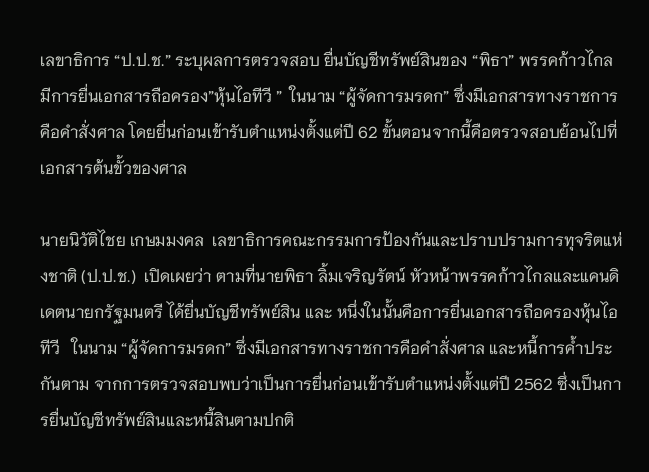เลขาธิการ “ป.ป.ช.” ระบุผลการตรวจสอบ ยื่นบัญชีทรัพย์สินของ “พิธา” พรรคก้าวไกล มีการยื่นเอกสารถือครอง”หุ้นไอทีวี ”  ในนาม “ผู้จัดการมรดก” ซึ่งมีเอกสารทางราชการคือคำสั่งศาล โดยยื่นก่อนเข้ารับตำแหน่งตั้งแต่ปี 62 ขั้นตอนจากนี้คือตรวจสอบย้อนไปที่เอกสารต้นขั้วของศาล

นายนิวัติไชย เกษมมงคล  เลขาธิการคณะกรรมการป้องกันและปราบปรามการทุจริตแห่งชาติ (ป.ป.ช.)  เปิดเผยว่า ตามที่นายพิธา ลิ้มเจริญรัตน์ หัวหน้าพรรคก้าวไกลและแคนดิเดตนายกรัฐมนตรี ได้ยื่นบัญชีทรัพย์สิน และ หนึ่งในนั้นคือการยื่นเอกสารถือครองหุ้นไอทีวี   ในนาม “ผู้จัดการมรดก” ซึ่งมีเอกสารทางราชการคือคำสั่งศาล และหนี้การค้ำประกันตาม จากการตรวจสอบพบว่าเป็นการยื่นก่อนเข้ารับตำแหน่งตั้งแต่ปี 2562 ซึ่งเป็นการยื่นบัญชีทรัพย์สินและหนี้สินตามปกติ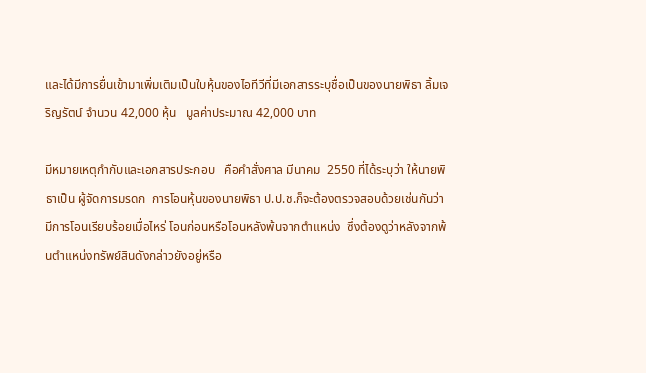และได้มีการยื่นเข้ามาเพิ่มเติมเป็นใบหุ้นของไอทีวีที่มีเอกสารระบุชื่อเป็นของนายพิธา ลิ้มเจริญรัตน์ จำนวน 42,000 หุ้น   มูลค่าประมาณ 42,000 บาท

มีหมายเหตุกำกับและเอกสารประกอบ   คือคำสั่งศาล มีนาคม  2550 ที่ได้ระบุว่า ให้นายพิธาเป็น ผู้จัดการมรดก  การโอนหุ้นของนายพิธา ป.ป.ช.ก็จะต้องตรวจสอบด้วยเช่นกันว่า มีการโอนเรียบร้อยเมื่อไหร่ โอนก่อนหรือโอนหลังพ้นจากตำแหน่ง  ซึ่งต้องดูว่าหลังจากพ้นตำแหน่งทรัพย์สินดังกล่าวยังอยู่หรือ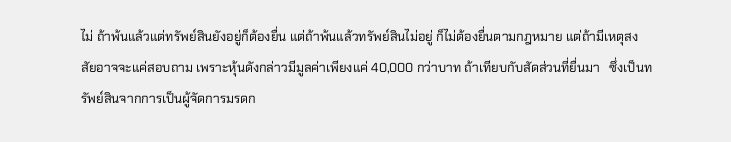ไม่ ถ้าพ้นแล้วแต่ทรัพย์สินยังอยู่ก็ต้องยื่น แต่ถ้าพ้นแล้วทรัพย์สินไม่อยู่ ก็ไม่ต้องยื่นตามกฎหมาย แต่ถ้ามีเหตุสงสัยอาจจะแค่สอบถาม เพราะหุ้นดังกล่าวมีมูลค่าเพียงแค่ 40,000 กว่าบาท ถ้าเทียบกับสัดส่วนที่ยื่นมา   ซึ่งเป็นทรัพย์สินจากการเป็นผู้จัดการมรดก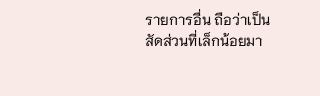รายการอื่น ถือว่าเป็นสัดส่วนที่เล็กน้อยมา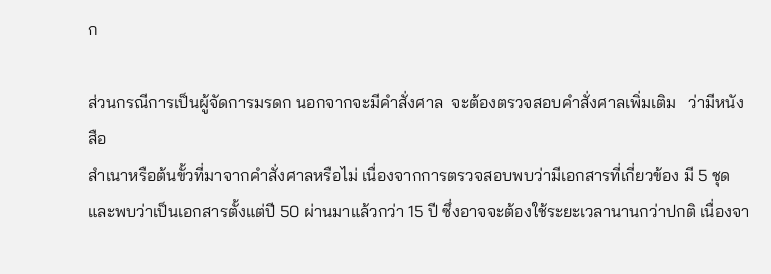ก

ส่วนกรณีการเป็นผู้จัดการมรดก นอกจากจะมีคำสั่งศาล  จะต้องตรวจสอบคำสั่งศาลเพิ่มเติม   ว่ามีหนังสือ
สำเนาหรือต้นขั้วที่มาจากคำสั่งศาลหรือไม่ เนื่องจากการตรวจสอบพบว่ามีเอกสารที่เกี่ยวข้อง มี 5 ชุด   และพบว่าเป็นเอกสารตั้งแต่ปี 50 ผ่านมาแล้วกว่า 15 ปี ซึ่งอาจจะต้องใช้ระยะเวลานานกว่าปกติ เนื่องจา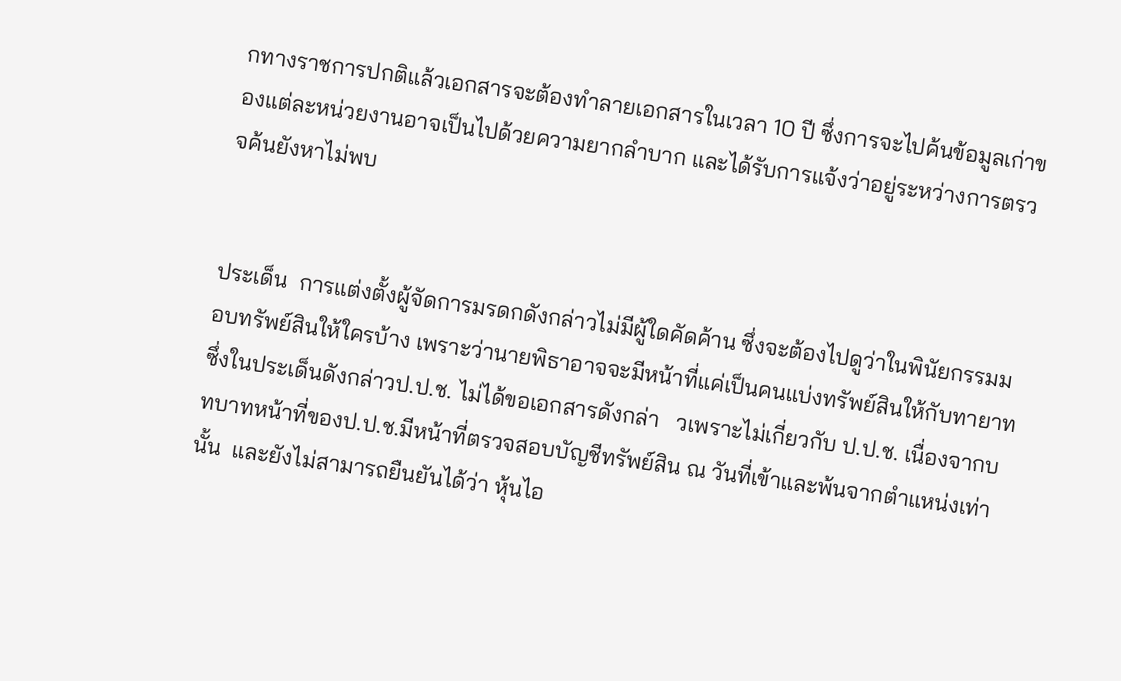กทางราชการปกติแล้วเอกสารจะต้องทำลายเอกสารในเวลา 10 ปี ซึ่งการจะไปค้นข้อมูลเก่าของแต่ละหน่วยงานอาจเป็นไปด้วยความยากลำบาก และได้รับการแจ้งว่าอยู่ระหว่างการตรวจค้นยังหาไม่พบ


ประเด็น  การแต่งตั้งผู้จัดการมรดกดังกล่าวไม่มีผู้ใดคัดค้าน ซึ่งจะต้องไปดูว่าในพินัยกรรมมอบทรัพย์สินให้ใครบ้าง เพราะว่านายพิธาอาจจะมีหน้าที่แค่เป็นคนแบ่งทรัพย์สินให้กับทายาท ซึ่งในประเด็นดังกล่าวป.ป.ช. ไม่ได้ขอเอกสารดังกล่า   วเพราะไม่เกี่ยวกับ ป.ป.ช. เนื่องจากบทบาทหน้าที่ของป.ป.ช.มีหน้าที่ตรวจสอบบัญชีทรัพย์สิน ณ วันที่เข้าและพ้นจากตำแหน่งเท่านั้น  และยังไม่สามารถยืนยันได้ว่า หุ้นไอ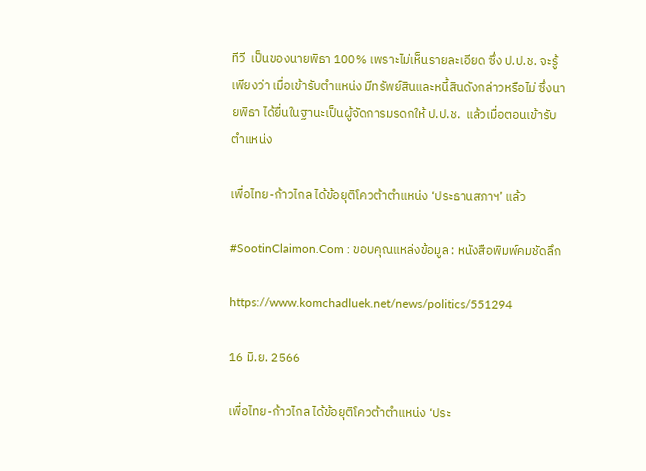ทีวี  เป็นของนายพิธา 100% เพราะไม่เห็นรายละเอียด ซึ่ง ป.ป.ช. จะรู้เพียงว่า เมื่อเข้ารับตำแหน่ง มีทรัพย์สินและหนี้สินดังกล่าวหรือไม่ ซึ่งนายพิธา ได้ยื่นในฐานะเป็นผู้จัดการมรดกให้ ป.ป.ช.  แล้วเมื่อตอนเข้ารับตำแหน่ง

เพื่อไทย-ก้าวไกล ได้ข้อยุติโควต้าตำแหน่ง ‘ประธานสภาฯ’ แล้ว

#SootinClaimon.Com : ขอบคุณแหล่งข้อมูล : หนังสือพิมพ์คมชัดลึก

https://www.komchadluek.net/news/politics/551294

16 มิ.ย. 2566

เพื่อไทย-ก้าวไกล ได้ข้อยุติโควต้าตำแหน่ง ‘ประ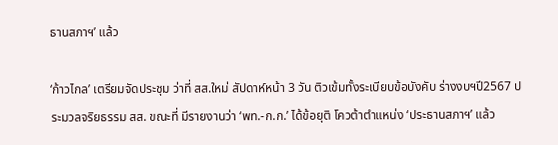ธานสภาฯ’ แล้ว

‘ก้าวไกล’ เตรียมจัดประชุม ว่าที่ สส.ใหม่ สัปดาห์หน้า 3 วัน ติวเข้มทั้งระเบียบข้อบังคับ ร่างงบฯปี2567 ประมวลจริยธรรม สส. ขณะที่ มีรายงานว่า ‘พท.-ก.ก.’ ได้ข้อยุติ โควต้าตำแหน่ง ‘ประธานสภาฯ’ แล้ว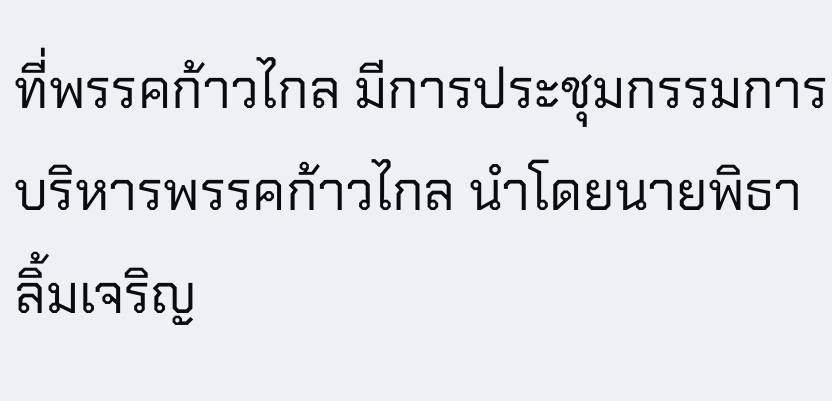ที่พรรคก้าวไกล มีการประชุมกรรมการบริหารพรรคก้าวไกล นำโดยนายพิธา ลิ้มเจริญ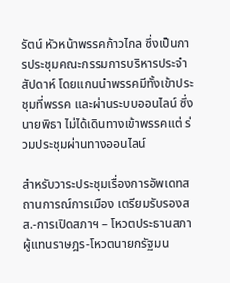รัตน์ หัวหน้าพรรคก้าวไกล ซึ่งเป็นการประชุมคณะกรรมการบริหารประจำสัปดาห์ โดยแกนนำพรรคมีทั้งเข้าประชุมที่พรรค และผ่านระบบออนไลน์ ซึ่งนายพิธา ไม่ได้เดินทางเข้าพรรคแต่ ร่วมประชุมผ่านทางออนไลน์

สำหรับวาระประชุมเรื่องการอัพเดทสถานการณ์การเมือง เตรียมรับรองสส.-การเปิดสภาฯ – โหวตประธานสภาผู้แทนราษฎร-โหวตนายกรัฐมน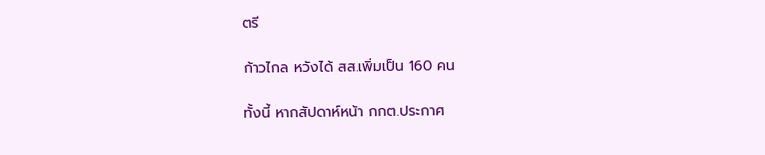ตรี

ก้าวไกล หวังได้ สส.เพิ่มเป็น 160 คน

ทั้งนี้ หากสัปดาห์หน้า กกต.ประกาศ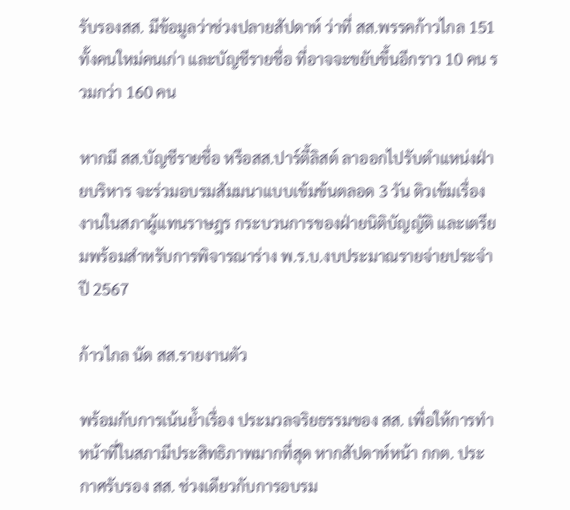รับรองสส. มีข้อมูลว่าช่วงปลายสัปดาห์ ว่าที่ สส.พรรคก้าวไกล 151 ทั้งคนใหม่คนเก่า และบัญชีรายชื่อ ที่อาจจะขยับขึ้นอีกราว 10 คน รวมกว่า 160 คน

หากมี สส.บัญชีรายชื่อ หรือสส.ปาร์ตี้ลิสต์ ลาออกไปรับตำแหน่งฝ่ายบริหาร จะร่วมอบรมสัมมนาแบบเข้มข้นตลอด 3 วัน ติวเข้มเรื่องงานในสภาผู้แทนราษฎร กระบวนการของฝ่ายนิติบัญญัติ และเตรียมพร้อมสำหรับการพิจารณาร่าง พ.ร.บ.งบประมาณรายจ่ายประจำปี 2567

ก้าวไกล นัด สส.รายงานตัว

พร้อมกับการเน้นย้ำเรื่อง ประมวลจริยธรรมของ สส. เพื่อให้การทำหน้าที่ในสภามีประสิทธิภาพมากที่สุด หากสัปดาห์หน้า กกต. ประกาศรับรอง สส. ช่วงเดียวกับการอบรม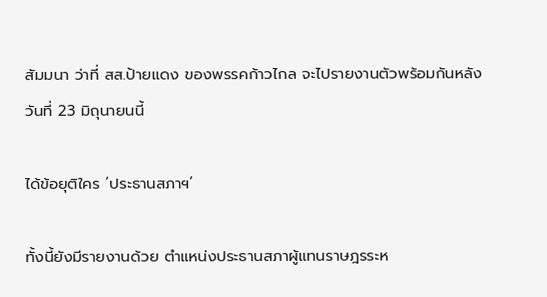สัมมนา ว่าที่ สส.ป้ายแดง ของพรรคก้าวไกล จะไปรายงานตัวพร้อมกันหลังวันที่ 23 มิถุนายนนี้

ได้ข้อยุติใคร ‘ประธานสภาฯ’

ทั้งนี้ยังมีรายงานด้วย ตำแหน่งประธานสภาผู้แทนราษฎรระห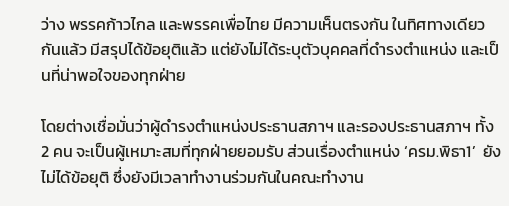ว่าง พรรคก้าวไกล และพรรคเพื่อไทย มีความเห็นตรงกัน ในทิศทางเดียวกันแล้ว มีสรุปได้ข้อยุติแล้ว แต่ยังไม่ได้ระบุตัวบุคคลที่ดำรงตำแหน่ง และเป็นที่น่าพอใจของทุกฝ่าย

โดยต่างเชื่อมั่นว่าผู้ดำรงตำแหน่งประธานสภาฯ และรองประธานสภาฯ ทั้ง 2 คน จะเป็นผู้เหมาะสมที่ทุกฝ่ายยอมรับ ส่วนเรื่องตำแหน่ง ‘ครม.พิธา1’  ยังไม่ได้ข้อยุติ ซึ่งยังมีเวลาทำงานร่วมกันในคณะทำงาน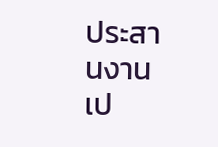ประสานงานเป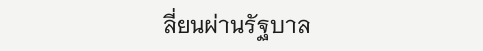ลี่ยนผ่านรัฐบาล